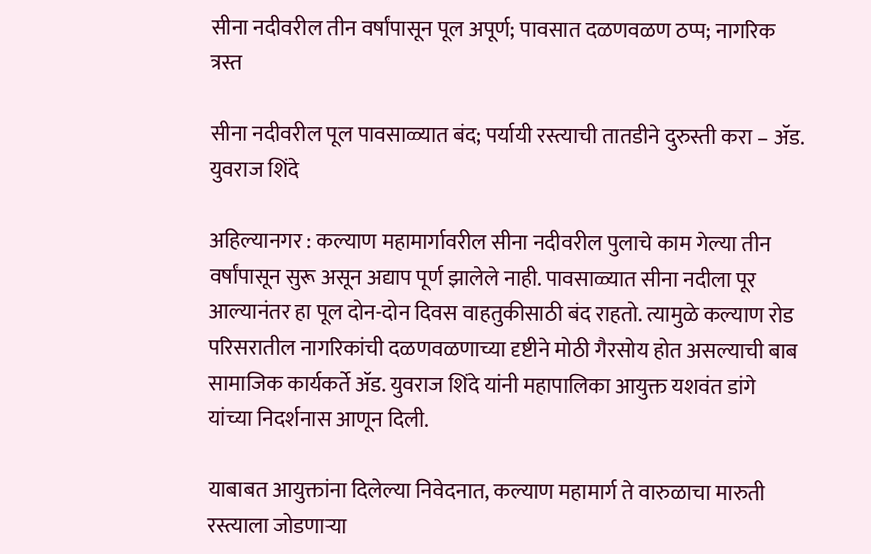सीना नदीवरील तीन वर्षांपासून पूल अपूर्ण; पावसात दळणवळण ठप्प; नागरिक त्रस्त

सीना नदीवरील पूल पावसाळ्यात बंद; पर्यायी रस्त्याची तातडीने दुरुस्ती करा – ॲड. युवराज शिंदे

अहिल्यानगर : कल्याण महामार्गावरील सीना नदीवरील पुलाचे काम गेल्या तीन वर्षांपासून सुरू असून अद्याप पूर्ण झालेले नाही. पावसाळ्यात सीना नदीला पूर आल्यानंतर हा पूल दोन-दोन दिवस वाहतुकीसाठी बंद राहतो. त्यामुळे कल्याण रोड परिसरातील नागरिकांची दळणवळणाच्या दृष्टीने मोठी गैरसोय होत असल्याची बाब सामाजिक कार्यकर्ते ॲड. युवराज शिंदे यांनी महापालिका आयुक्त यशवंत डांगे यांच्या निदर्शनास आणून दिली.

याबाबत आयुक्तांना दिलेल्या निवेदनात, कल्याण महामार्ग ते वारुळाचा मारुती रस्त्याला जोडणाऱ्या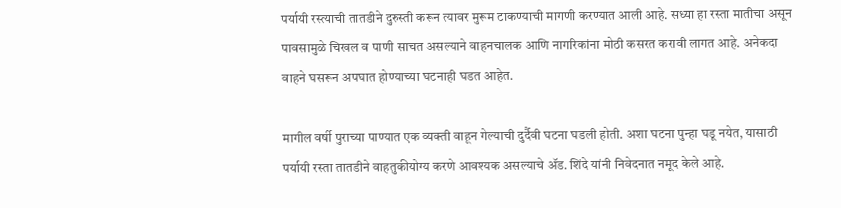पर्यायी रस्त्याची तातडीने दुरुस्ती करून त्यावर मुरूम टाकण्याची मागणी करण्यात आली आहे. सध्या हा रस्ता मातीचा असून पावसामुळे चिखल व पाणी साचत असल्याने वाहनचालक आणि नागरिकांना मोठी कसरत करावी लागत आहे. अनेकदा वाहने घसरून अपघात होण्याच्या घटनाही घडत आहेत.

मागील वर्षी पुराच्या पाण्यात एक व्यक्ती वाहून गेल्याची दुर्दैवी घटना घडली होती. अशा घटना पुन्हा घडू नयेत, यासाठी पर्यायी रस्ता तातडीने वाहतुकीयोग्य करणे आवश्यक असल्याचे ॲड. शिंदे यांनी निवेदनात नमूद केले आहे.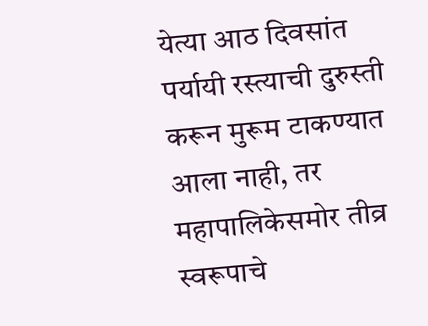येत्या आठ दिवसांत पर्यायी रस्त्याची दुरुस्ती करून मुरूम टाकण्यात आला नाही, तर महापालिकेसमोर तीव्र स्वरूपाचे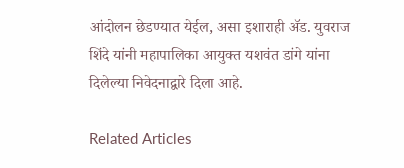आंदोलन छेडण्यात येईल, असा इशाराही ॲड. युवराज शिंदे यांनी महापालिका आयुक्त यशवंत डांगे यांना दिलेल्या निवेदनाद्वारे दिला आहे.

Related Articles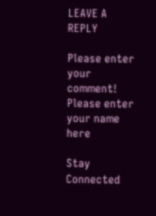LEAVE A REPLY

Please enter your comment!
Please enter your name here

Stay Connected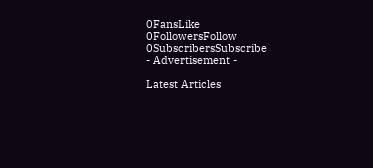0FansLike
0FollowersFollow
0SubscribersSubscribe
- Advertisement -

Latest Articles